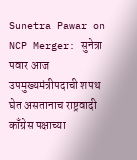Sunetra Pawar on NCP Merger: सुनेत्रा पवार आज उपमुख्यमंत्रीपदाची शपथ घेत असतानाच राष्ट्रवादी काँग्रेस पक्षाच्या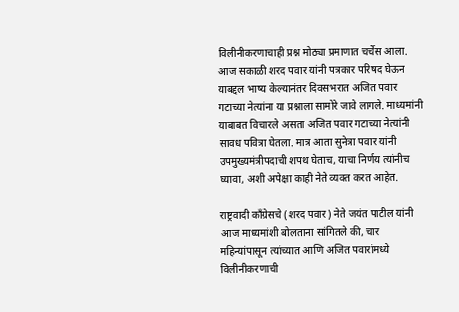विलीनीकरणाचाही प्रश्न मोठ्या प्रमाणात चर्चेस आला. आज सकाळी शरद पवार यांनी पत्रकार परिषद घेऊन याबद्दल भाष्य केल्यानंतर दिवसभरात अजित पवार गटाच्या नेत्यांना या प्रश्नाला सामोरे जावे लागले. माध्यमांनी याबाबत विचारले असता अजित पवार गटाच्या नेत्यांनी सावध पवित्रा घेतला. मात्र आता सुनेत्रा पवार यांनी उपमुख्यमंत्रीपदाची शपथ घेताच, याचा निर्णय त्यांनीच घ्यावा, अशी अपेक्षा काही नेते व्यक्त करत आहेत.

राष्ट्रवादी काँग्रेसचे (शरद पवार) नेते जयंत पाटील यांनी आज माध्यमांशी बोलताना सांगितले की, चार महिन्यांपासून त्यांच्यात आणि अजित पवारांमध्ये विलीनीकरणाची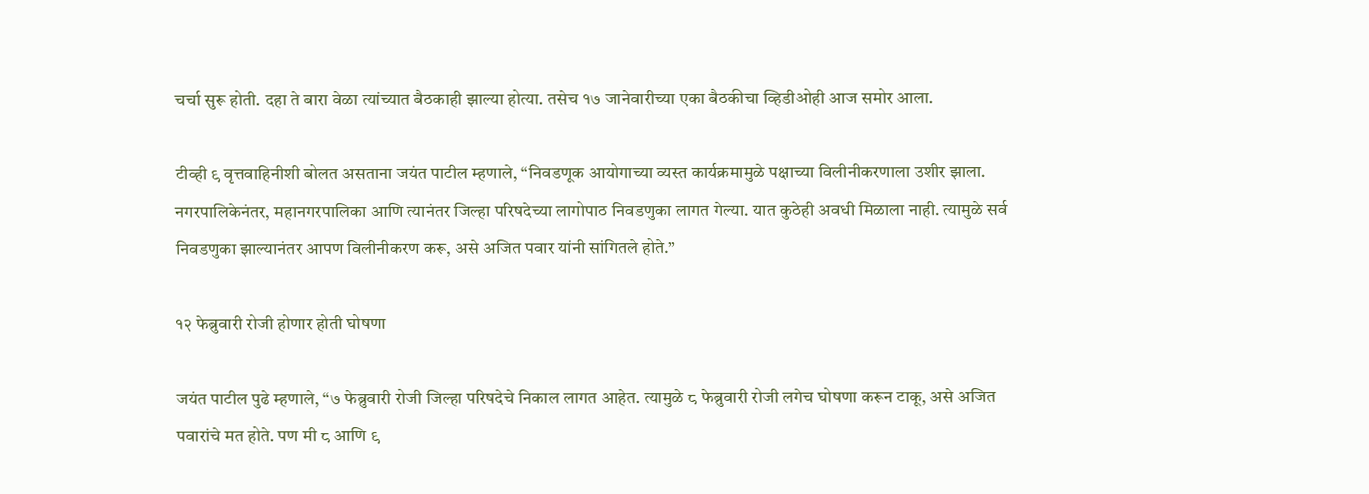चर्चा सुरू होती. दहा ते बारा वेळा त्यांच्यात बैठकाही झाल्या होत्या. तसेच १७ जानेवारीच्या एका बैठकीचा व्हिडीओही आज समोर आला.

टीव्ही ९ वृत्तवाहिनीशी बोलत असताना जयंत पाटील म्हणाले, “निवडणूक आयोगाच्या व्यस्त कार्यक्रमामुळे पक्षाच्या विलीनीकरणाला उशीर झाला. नगरपालिकेनंतर, महानगरपालिका आणि त्यानंतर जिल्हा परिषदेच्या लागोपाठ निवडणुका लागत गेल्या. यात कुठेही अवधी मिळाला नाही. त्यामुळे सर्व निवडणुका झाल्यानंतर आपण विलीनीकरण करू, असे अजित पवार यांनी सांगितले होते.”

१२ फेब्रुवारी रोजी होणार होती घोषणा

जयंत पाटील पुढे म्हणाले, “७ फेब्रुवारी रोजी जिल्हा परिषदेचे निकाल लागत आहेत. त्यामुळे ८ फेब्रुवारी रोजी लगेच घोषणा करून टाकू, असे अजित पवारांचे मत होते. पण मी ८ आणि ९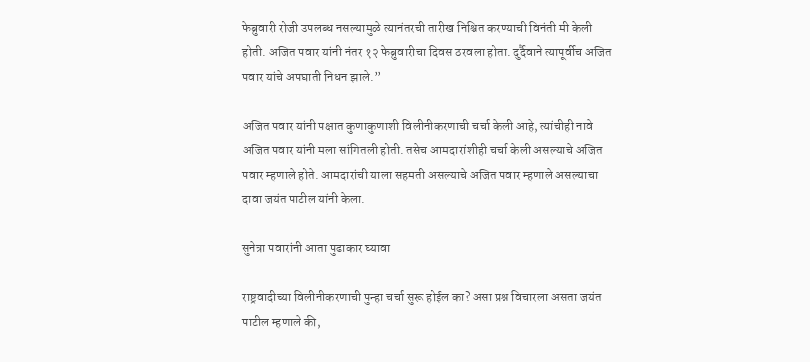फेब्रुवारी रोजी उपलब्ध नसल्यामुळे त्यानंतरची तारीख निश्चित करण्याची विनंती मी केली होती. अजित पवार यांनी नंतर १२ फेब्रुवारीचा दिवस ठरवला होता. दुर्दैवाने त्यापूर्वीच अजित पवार यांचे अपघाती निधन झाले.”

अजित पवार यांनी पक्षात कुणाकुणाशी विलीनीकरणाची चर्चा केली आहे, त्यांचीही नावे अजित पवार यांनी मला सांगितली होती. तसेच आमदारांशीही चर्चा केली असल्याचे अजित पवार म्हणाले होते. आमदारांची याला सहमती असल्याचे अजित पवार म्हणाले असल्याचा दावा जयंत पाटील यांनी केला.

सुनेत्रा पवारांनी आता पुढाकार घ्यावा

राष्ट्रवादीच्या विलीनीकरणाची पुन्हा चर्चा सुरू होईल का? असा प्रश्न विचारला असता जयंत पाटील म्हणाले की,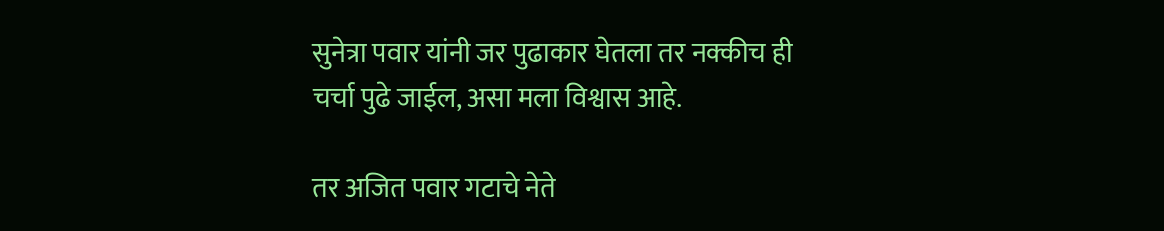सुनेत्रा पवार यांनी जर पुढाकार घेतला तर नक्कीच ही चर्चा पुढे जाईल, असा मला विश्वास आहे.

तर अजित पवार गटाचे नेते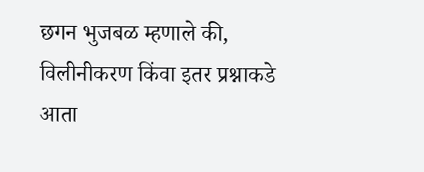छगन भुजबळ म्हणाले की, विलीनीकरण किंवा इतर प्रश्नाकडे आता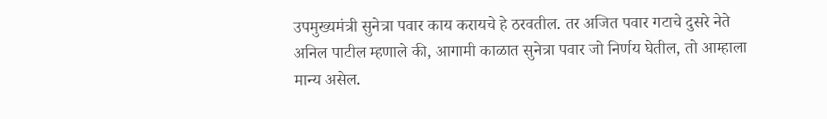उपमुख्यमंत्री सुनेत्रा पवार काय करायचे हे ठरवतील. तर अजित पवार गटाचे दुसरे नेते अनिल पाटील म्हणाले की, आगामी काळात सुनेत्रा पवार जो निर्णय घेतील, तो आम्हाला मान्य असेल.